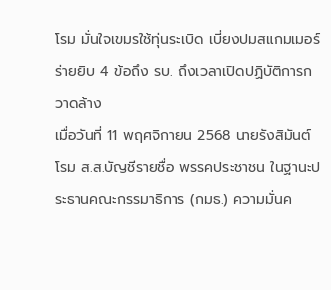โรม มั่นใจเขมรใช้ทุ่นระเบิด เบี่ยงปมสแกมเมอร์ ร่ายยิบ 4 ข้อถึง รบ. ถึงเวลาเปิดปฏิบัติการกวาดล้าง
เมื่อวันที่ 11 พฤศจิกายน 2568 นายรังสิมันต์ โรม ส.ส.บัญชีรายชื่อ พรรคประชาชน ในฐานะประธานคณะกรรมาธิการ (กมธ.) ความมั่นค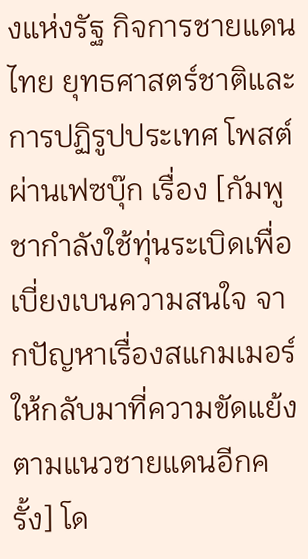งแห่งรัฐ กิจการชายแดนไทย ยุทธศาสตร์ชาติและการปฏิรูปประเทศ โพสต์ผ่านเฟซบุ๊ก เรื่อง [กัมพูชากำลังใช้ทุ่นระเบิดเพื่อเบี่ยงเบนความสนใจ จากปัญหาเรื่องสแกมเมอร์ให้กลับมาที่ความขัดแย้งตามแนวชายแดนอีกครั้ง] โด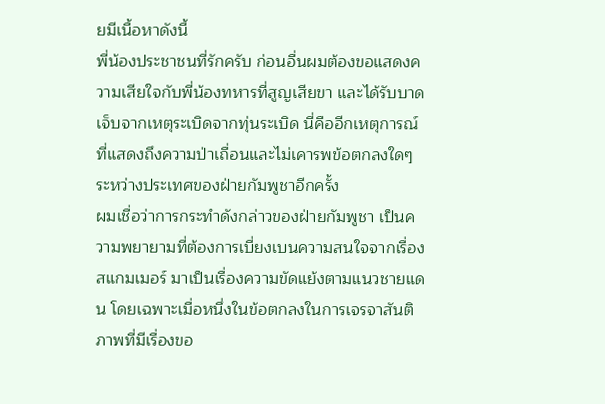ยมีเนื้อหาดังนี้
พี่น้องประชาชนที่รักครับ ก่อนอื่นผมต้องขอแสดงความเสียใจกับพี่น้องทหารที่สูญเสียขา และได้รับบาดเจ็บจากเหตุระเบิดจากทุ่นระเบิด นี่คืออีกเหตุการณ์ที่แสดงถึงความป่าเถื่อนและไม่เคารพข้อตกลงใดๆ ระหว่างประเทศของฝ่ายกัมพูชาอีกครั้ง
ผมเชื่อว่าการกระทำดังกล่าวของฝ่ายกัมพูชา เป็นความพยายามที่ต้องการเบี่ยงเบนความสนใจจากเรื่องสแกมเมอร์ มาเป็นเรื่องความขัดแย้งตามแนวชายแดน โดยเฉพาะเมื่อหนึ่งในข้อตกลงในการเจรจาสันติภาพที่มีเรื่องขอ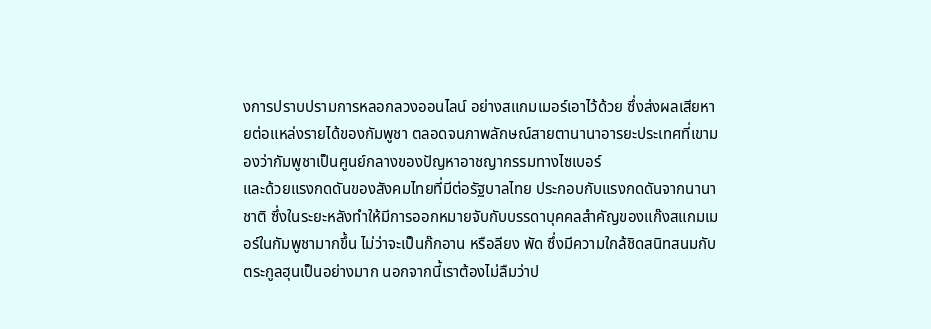งการปราบปรามการหลอกลวงออนไลน์ อย่างสแกมเมอร์เอาไว้ด้วย ซึ่งส่งผลเสียหายต่อแหล่งรายได้ของกัมพูชา ตลอดจนภาพลักษณ์สายตานานาอารยะประเทศที่เขามองว่ากัมพูชาเป็นศูนย์กลางของปัญหาอาชญากรรมทางไซเบอร์
และด้วยแรงกดดันของสังคมไทยที่มีต่อรัฐบาลไทย ประกอบกับแรงกดดันจากนานาชาติ ซึ่งในระยะหลังทำให้มีการออกหมายจับกับบรรดาบุคคลสำคัญของแก๊งสแกมเมอร์ในกัมพูชามากขึ้น ไม่ว่าจะเป็นก๊กอาน หรือลียง พัด ซึ่งมีความใกล้ชิดสนิทสนมกับตระกูลฮุนเป็นอย่างมาก นอกจากนี้เราต้องไม่ลืมว่าป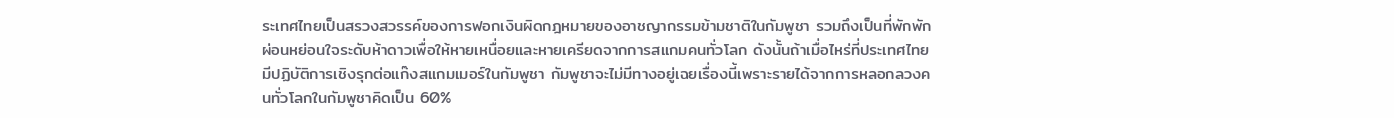ระเทศไทยเป็นสรวงสวรรค์ของการฟอกเงินผิดกฎหมายของอาชญากรรมข้ามชาติในกัมพูชา รวมถึงเป็นที่พักพักผ่อนหย่อนใจระดับห้าดาวเพื่อให้หายเหนื่อยและหายเครียดจากการสแกมคนทั่วโลก ดังนั้นถ้าเมื่อไหร่ที่ประเทศไทยมีปฏิบัติการเชิงรุกต่อแก๊งสแกมเมอร์ในกัมพูชา กัมพูชาจะไม่มีทางอยู่เฉยเรื่องนี้เพราะรายได้จากการหลอกลวงคนทั่วโลกในกัมพูชาคิดเป็น 60%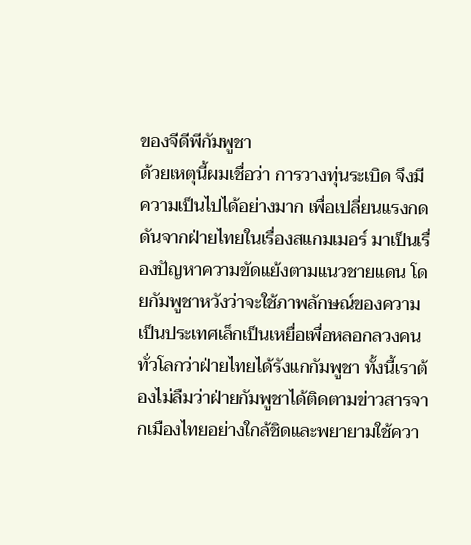ของจีดีพีกัมพูชา
ด้วยเหตุนี้ผมเชื่อว่า การวางทุ่นระเบิด จึงมีความเป็นไปได้อย่างมาก เพื่อเปลี่ยนแรงกดดันจากฝ่ายไทยในเรื่องสแกมเมอร์ มาเป็นเรื่องปัญหาความขัดแย้งตามแนวชายแดน โดยกัมพูชาหวังว่าจะใช้ภาพลักษณ์ของความเป็นประเทศเล็กเป็นเหยื่อเพื่อหลอกลวงคนทั่วโลกว่าฝ่ายไทยได้รังแกกัมพูชา ทั้งนี้เราต้องไม่ลืมว่าฝ่ายกัมพูชาได้ติดตามข่าวสารจากเมืองไทยอย่างใกล้ชิดและพยายามใช้ควา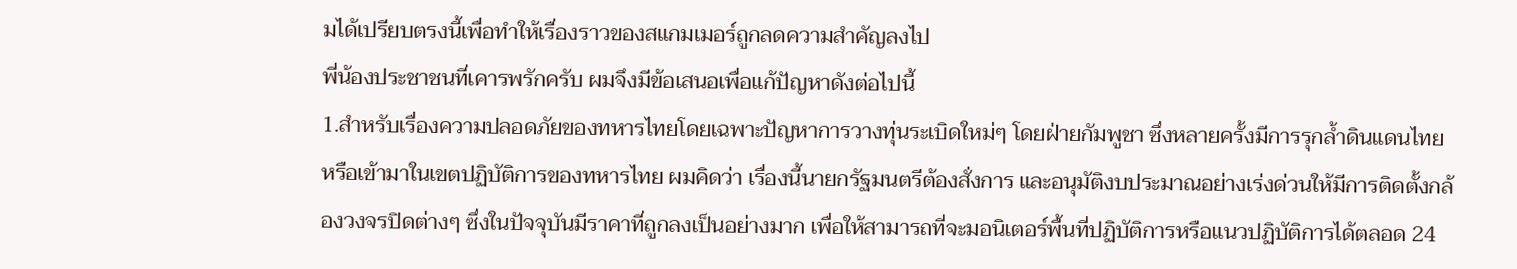มได้เปรียบตรงนี้เพื่อทำให้เรื่องราวของสแกมเมอร์ถูกลดความสำคัญลงไป
พี่น้องประชาชนที่เคารพรักครับ ผมจึงมีข้อเสนอเพื่อแก้ปัญหาดังต่อไปนี้
1.สำหรับเรื่องความปลอดภัยของทหารไทยโดยเฉพาะปัญหาการวางทุ่นระเบิดใหม่ๆ โดยฝ่ายกัมพูชา ซึ่งหลายครั้งมีการรุกล้ำดินแดนไทย หรือเข้ามาในเขตปฏิบัติการของทหารไทย ผมคิดว่า เรื่องนี้นายกรัฐมนตรีต้องสั่งการ และอนุมัติงบประมาณอย่างเร่งด่วนให้มีการติดตั้งกล้องวงจรปิดต่างๆ ซึ่งในปัจจุบันมีราคาที่ถูกลงเป็นอย่างมาก เพื่อให้สามารถที่จะมอนิเตอร์พื้นที่ปฏิบัติการหรือแนวปฏิบัติการได้ตลอด 24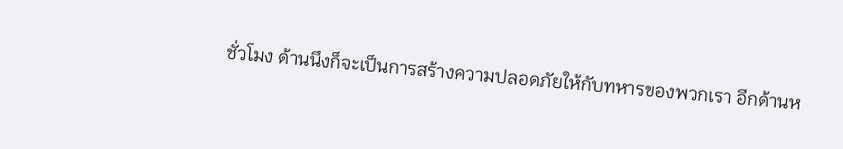ชั่วโมง ด้านนึงก็จะเป็นการสร้างความปลอดภัยให้กับทหารของพวกเรา อีกด้านห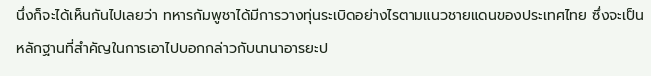นึ่งก็จะได้เห็นกันไปเลยว่า ทหารกัมพูชาได้มีการวางทุ่นระเบิดอย่างไรตามแนวชายแดนของประเทศไทย ซึ่งจะเป็นหลักฐานที่สำคัญในการเอาไปบอกกล่าวกับนานาอารยะป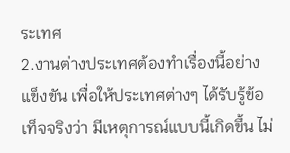ระเทศ
2.งานต่างประเทศต้องทำเรื่องนี้อย่างแข็งขัน เพื่อให้ประเทศต่างๆ ได้รับรู้ข้อเท็จจริงว่า มีเหตุการณ์แบบนี้เกิดขึ้น ไม่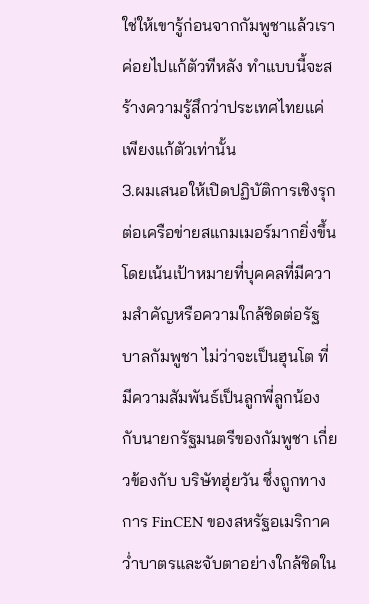ใช่ให้เขารู้ก่อนจากกัมพูชาแล้วเราค่อยไปแก้ตัวทีหลัง ทำแบบนี้จะสร้างความรู้สึกว่าประเทศไทยแค่เพียงแก้ตัวเท่านั้น
3.ผมเสนอให้เปิดปฏิบัติการเชิงรุกต่อเครือข่ายสแกมเมอร์มากยิ่งขึ้น โดยเน้นเป้าหมายที่บุคคลที่มีความสำคัญหรือความใกล้ชิดต่อรัฐบาลกัมพูชา ไม่ว่าจะเป็นฮุนโต ที่มีความสัมพันธ์เป็นลูกพี่ลูกน้องกับนายกรัฐมนตรีของกัมพูชา เกี่ยวข้องกับ บริษัทฮุ่ยวัน ซึ่งถูกทางการ FinCEN ของสหรัฐอเมริกาคว่ำบาตรและจับตาอย่างใกล้ชิดใน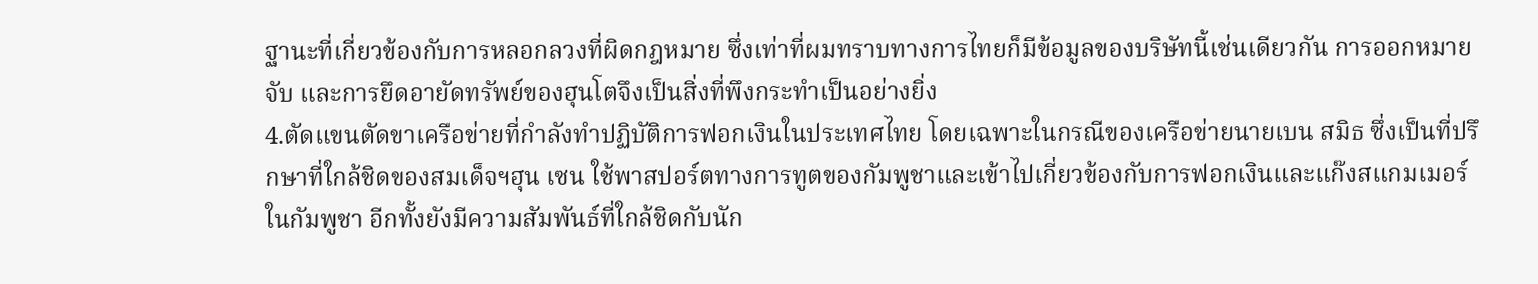ฐานะที่เกี่ยวข้องกับการหลอกลวงที่ผิดกฎหมาย ซึ่งเท่าที่ผมทราบทางการไทยก็มีข้อมูลของบริษัทนี้เช่นเดียวกัน การออกหมายจับ และการยึดอายัดทรัพย์ของฮุนโตจึงเป็นสิ่งที่พึงกระทำเป็นอย่างยิ่ง
4.ตัดแขนตัดขาเครือข่ายที่กำลังทำปฏิบัติการฟอกเงินในประเทศไทย โดยเฉพาะในกรณีของเครือข่ายนายเบน สมิธ ซึ่งเป็นที่ปรึกษาที่ใกล้ชิดของสมเด็จฯฮุน เซน ใช้พาสปอร์ตทางการทูตของกัมพูชาและเข้าไปเกี่ยวข้องกับการฟอกเงินและแก๊งสแกมเมอร์ในกัมพูชา อีกทั้งยังมีความสัมพันธ์ที่ใกล้ชิดกับนัก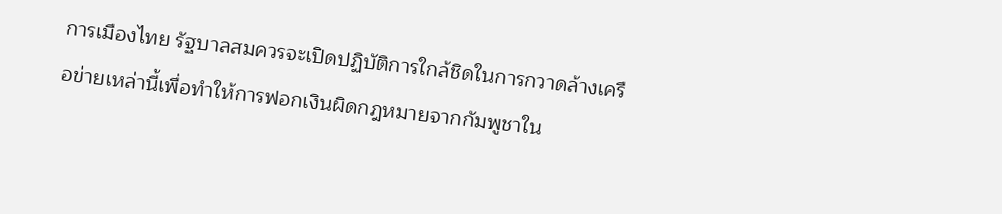การเมืองไทย รัฐบาลสมควรจะเปิดปฏิบัติการใกล้ชิดในการกวาดล้างเครือข่ายเหล่านี้เพื่อทำให้การฟอกเงินผิดกฎหมายจากกัมพูชาใน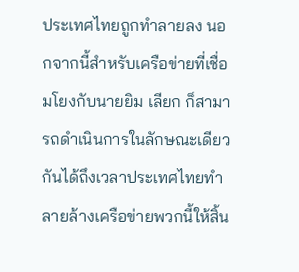ประเทศไทยถูกทำลายลง นอกจากนี้สำหรับเครือข่ายที่เชื่อมโยงกับนายยิม เลียก ก็สามารถดำเนินการในลักษณะเดียวกันได้ถึงเวลาประเทศไทยทำลายล้างเครือข่ายพวกนี้ให้สิ้น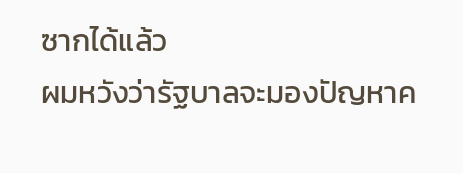ซากได้แล้ว
ผมหวังว่ารัฐบาลจะมองปัญหาค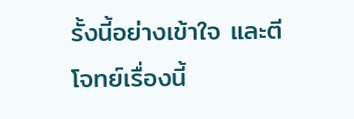รั้งนี้อย่างเข้าใจ และตีโจทย์เรื่องนี้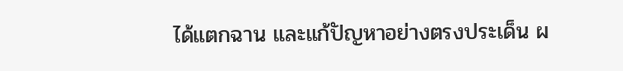ได้แตกฉาน และแก้ปัญหาอย่างตรงประเด็น ผ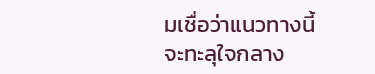มเชื่อว่าแนวทางนี้จะทะลุใจกลาง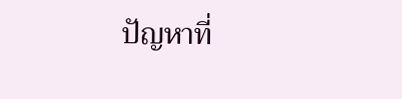ปัญหาที่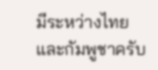มีระหว่างไทยและกัมพูชาครับ